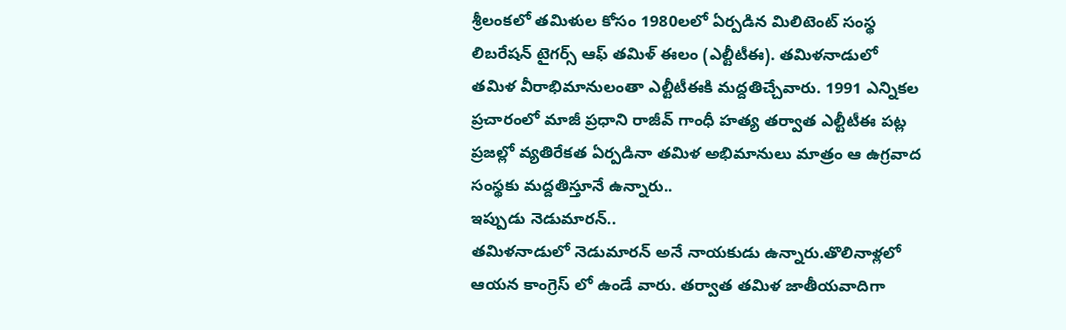శ్రీలంకలో తమిళుల కోసం 1980లలో ఏర్పడిన మిలిటెంట్ సంస్థ లిబరేషన్ టైగర్స్ ఆఫ్ తమిళ్ ఈలం (ఎల్టీటీఈ). తమిళనాడులో తమిళ వీరాభిమానులంతా ఎల్టీటీఈకి మద్దతిచ్చేవారు. 1991 ఎన్నికల ప్రచారంలో మాజీ ప్రధాని రాజీవ్ గాంధీ హత్య తర్వాత ఎల్టీటీఈ పట్ల ప్రజల్లో వ్యతిరేకత ఏర్పడినా తమిళ అభిమానులు మాత్రం ఆ ఉగ్రవాద సంస్థకు మద్దతిస్తూనే ఉన్నారు..
ఇప్పుడు నెడుమారన్..
తమిళనాడులో నెడుమారన్ అనే నాయకుడు ఉన్నారు.తొలినాళ్లలో ఆయన కాంగ్రెస్ లో ఉండే వారు. తర్వాత తమిళ జాతీయవాదిగా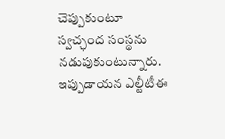చెప్పుకుంటూ స్వచ్ఛంద సంస్థను నడుపుకుంటున్నారు. ఇప్పుడాయన ఎల్టీటీఈ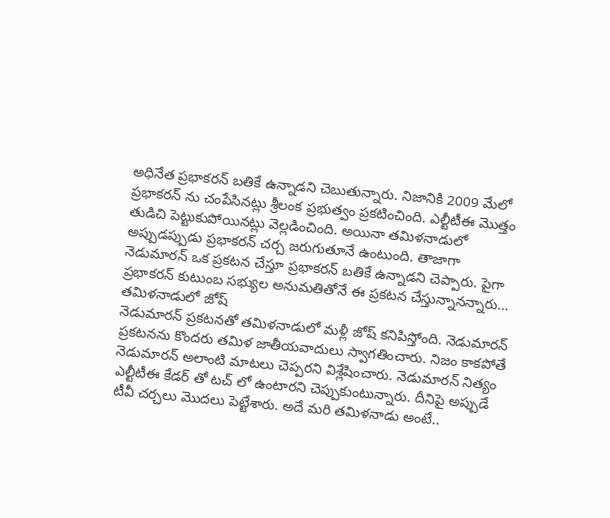అధినేత ప్రభాకరన్ బతికే ఉన్నాడని చెబుతున్నారు. నిజానికి 2009 మేలో ప్రభాకరన్ ను చంపేసినట్లు శ్రీలంక ప్రభుత్వం ప్రకటించింది. ఎల్టీటీఈ మొత్తం తుడిచి పెట్టుకుపోయినట్లు వెల్లడించింది. అయినా తమిళనాడులో అప్పుడప్పుడు ప్రభాకరన్ చర్చ జరుగుతూనే ఉంటుంది. తాజాగా నెడుమారన్ ఒక ప్రకటన చేస్తూ ప్రభాకరన్ బతికే ఉన్నాడని చెప్పారు. పైగా ప్రభాకరన్ కుటుంబ సభ్యుల అనుమతితోనే ఈ ప్రకటన చేస్తున్నానన్నారు…
తమిళనాడులో జోష్
నెడుమారన్ ప్రకటనతో తమిళనాడులో మళ్లీ జోష్ కనిపిస్తోంది. నెడుమారన్ ప్రకటనను కొందరు తమిళ జాతీయవాదులు స్వాగతించారు. నిజం కాకపోతే నెడుమారన్ అలాంటి మాటలు చెప్పరని విశ్లేషించారు. నెడుమారన్ నిత్యం ఎల్టీటీఈ కేడర్ తో టచ్ లో ఉంటారని చెప్పుకుంటున్నారు. దీనిపై అప్పుడే టీవీ చర్చలు మొదలు పెట్టేశారు. అదే మరి తమిళనాడు అంటే..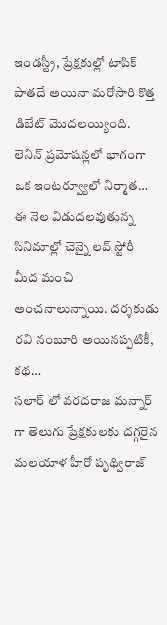ఇండస్ట్రీ, ప్రేక్షకుల్లో టాపిక్ పాతదే అయినా మరోసారి కొత్త డిబేట్ మొదలయ్యింది. లెనిన్ ప్రమోషన్లలో భాగంగా ఒక ఇంటర్వ్యూలో నిర్మాత…
ఈ నెల విడుదలవుతున్న సినిమాల్లో చెన్నై లవ్ స్టోరీ మీద మంచి అంచనాలున్నాయి. దర్శకుడు రవి నంబూరి అయినప్పటికీ, కథ…
సలార్ లో వరదరాజ మన్నార్ గా తెలుగు ప్రేక్షకులకు దగ్గరైన మలయాళ హీరో పృథ్విరాజ్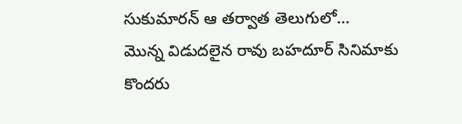సుకుమారన్ ఆ తర్వాత తెలుగులో…
మొన్న విడుదలైన రావు బహదూర్ సినిమాకు కొందరు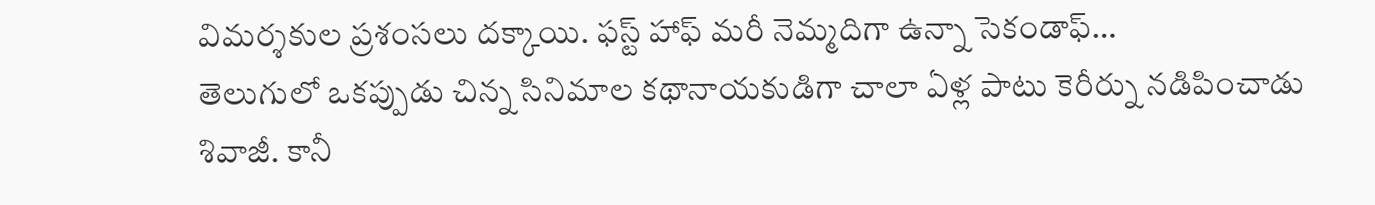విమర్శకుల ప్రశంసలు దక్కాయి. ఫస్ట్ హాఫ్ మరీ నెమ్మదిగా ఉన్నా సెకండాఫ్…
తెలుగులో ఒకప్పుడు చిన్న సినిమాల కథానాయకుడిగా చాలా ఏళ్ల పాటు కెరీర్ను నడిపించాడు శివాజీ. కానీ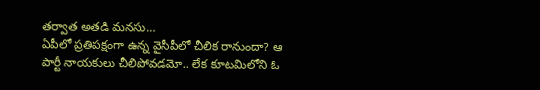తర్వాత అతడి మనసు…
ఏపీలో ప్రతిపక్షంగా ఉన్న వైసీపీలో చీలిక రానుందా? ఆ పార్టీ నాయకులు చీలిపోవడమో.. లేక కూటమిలోని ఓ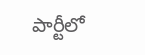పార్టీలో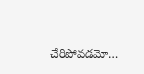చేరిపోవడమో…